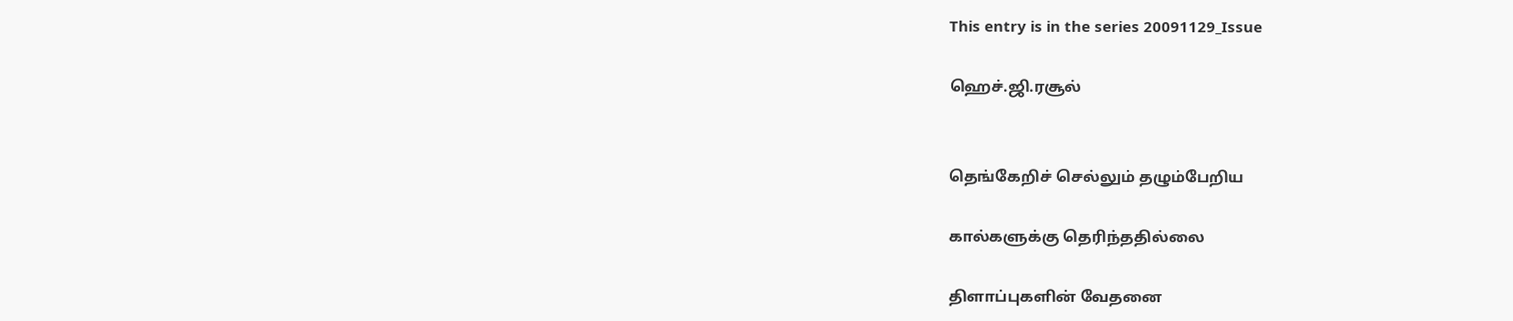This entry is in the series 20091129_Issue

ஹெச்.ஜி.ரசூல்


தெங்கேறிச் செல்லும் தழும்பேறிய

கால்களுக்கு தெரிந்ததில்லை

திளாப்புகளின் வேதனை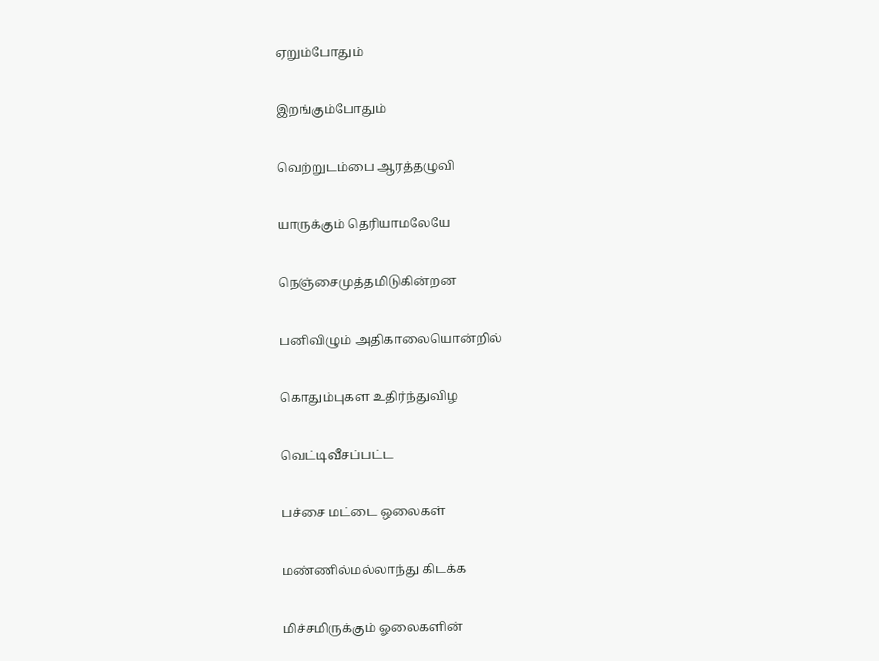ஏறும்போதும்

இறங்கும்போதும்

வெற்றுடம்பை ஆரத்தழுவி

யாருக்கும் தெரியாமலேயே

நெஞ்சைமுத்தமிடுகின்றன

பனிவிழும் அதிகாலையொன்றில்

கொதும்புகள உதிர்ந்துவிழ

வெட்டிவீசப்பட்ட

பச்சை மட்டை ஒலைகள்

மண்ணில்மல்லாந்து கிடக்க

மிச்சமிருக்கும் ஓலைகளின்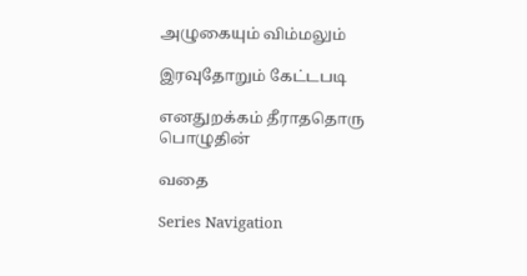அழுகையும் விம்மலும்

இரவுதோறும் கேட்டபடி

எனதுறக்கம் தீராததொரு பொழுதின்

வதை

Series Navigation